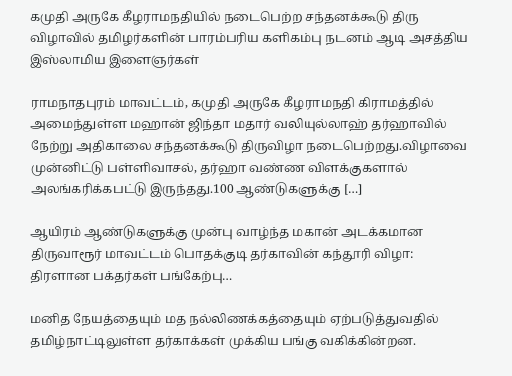கமுதி அருகே கீழராமநதியில் நடைபெற்ற சந்தனக்கூடு திரு விழாவில் தமிழர்களின் பாரம்பரிய களிகம்பு நடனம் ஆடி அசத்திய இஸ்லாமிய இளைஞர்கள்

ராமநாதபுரம் மாவட்டம், கமுதி அருகே கீழராமநதி கிராமத்தில் அமைந்துள்ள மஹான் ஜிந்தா மதார் வலியுல்லாஹ் தர்ஹாவில் நேற்று அதிகாலை சந்தனக்கூடு திருவிழா நடைபெற்றது.விழாவை முன்னிட்டு பள்ளிவாசல், தர்ஹா வண்ண விளக்குகளால் அலங்கரிக்கபட்டு இருந்தது.100 ஆண்டுகளுக்கு […]

ஆயிரம் ஆண்டுகளுக்கு முன்பு வாழ்ந்த மகான் அடக்கமான திருவாரூர் மாவட்டம் பொதக்குடி தர்காவின் கந்தூரி விழா: திரளான பக்தர்கள் பங்கேற்பு…

மனித நேயத்தையும் மத நல்லிணக்கத்தையும் ஏற்படுத்துவதில் தமிழ்நாட்டிலுள்ள தர்காக்கள் முக்கிய பங்கு வகிக்கின்றன.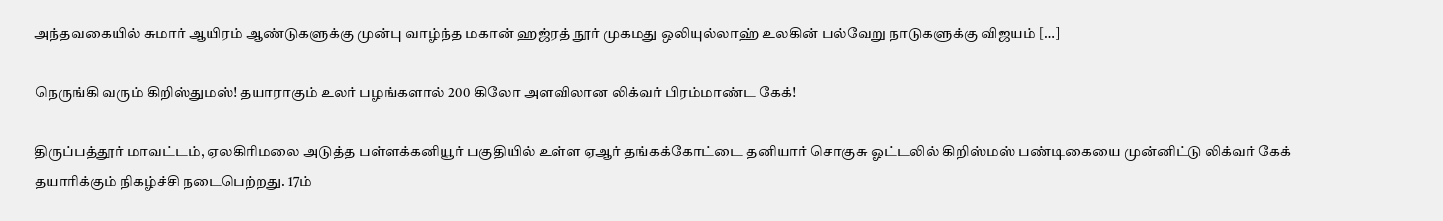அந்தவகையில் சுமார் ஆயிரம் ஆண்டுகளுக்கு முன்பு வாழ்ந்த மகான் ஹஜ்ரத் நூர் முகமது ஒலியுல்லாஹ் உலகின் பல்வேறு நாடுகளுக்கு விஜயம் […]

நெருங்கி வரும் கிறிஸ்துமஸ்! தயாராகும் உலர் பழங்களால் 200 கிலோ அளவிலான லிக்வர் பிரம்மாண்ட கேக்!

திருப்பத்தூர் மாவட்டம், ஏலகிரிமலை அடுத்த பள்ளக்கனியூர் பகுதியில் உள்ள ஏஆர் தங்கக்கோட்டை தனியார் சொகுசு ஓட்டலில் கிறிஸ்மஸ் பண்டிகையை முன்னிட்டு லிக்வர் கேக் தயாரிக்கும் நிகழ்ச்சி நடைபெற்றது. 17ம்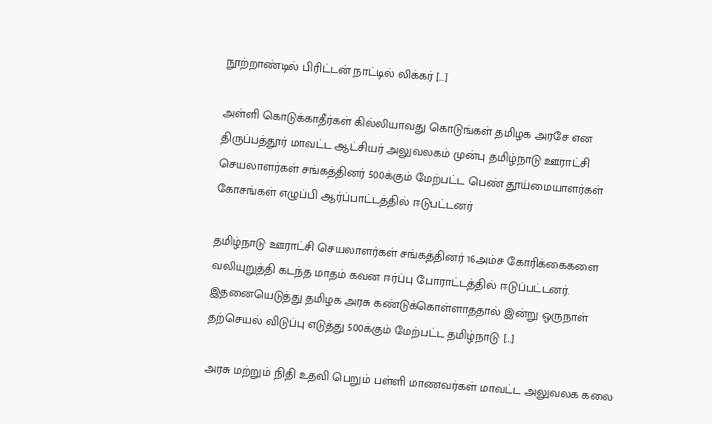நூற்றாண்டில் பிரிட்டன் நாட்டில் லிக்கர் […]

அள்ளி கொடுக்காதீர்கள் கில்லியாவது கொடுங்கள் தமிழக அரசே என திருப்பத்தூர் மாவட்ட ஆட்சியர் அலுவலகம் முன்பு தமிழ்நாடு ஊராட்சி செயலாளர்கள் சங்கத்தினர் 500க்கும் மேற்பட்ட பெண் தூய்மையாளர்கள் கோசங்கள் எழுப்பி ஆர்ப்பாட்டத்தில் ஈடுபட்டனர்

தமிழ்நாடு ஊராட்சி செயலாளர்கள் சங்கத்தினர் 16அம்ச கோரிக்கைகளை வலியுறுத்தி கடந்த மாதம் கவன ஈர்ப்பு போராட்டத்தில் ஈடுப்பட்டனர். இதனையெடுத்து தமிழக அரசு கண்டுக்கொள்ளாததால் இன்று ஒருநாள் தற்செயல் விடுப்பு எடுத்து 500க்கும் மேற்பட்ட தமிழ்நாடு […]

அரசு மற்றும் நிதி உதவி பெறும் பள்ளி மாணவர்கள் மாவட்ட அலுவலக கலை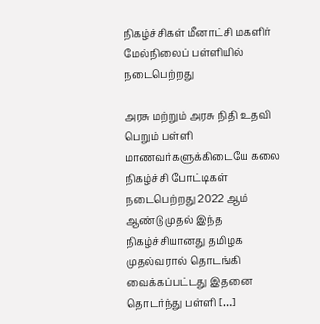நிகழ்ச்சிகள் மீனாட்சி மகளிர் மேல்நிலைப் பள்ளியில் நடைபெற்றது

அரசு மற்றும் அரசு நிதி உதவி பெறும் பள்ளி மாணவர்களுக்கிடையே கலை நிகழ்ச்சி போட்டிகள் நடைபெற்றது 2022 ஆம் ஆண்டு முதல் இந்த நிகழ்ச்சியானது தமிழக முதல்வரால் தொடங்கி வைக்கப்பட்டது இதனை தொடர்ந்து பள்ளி […]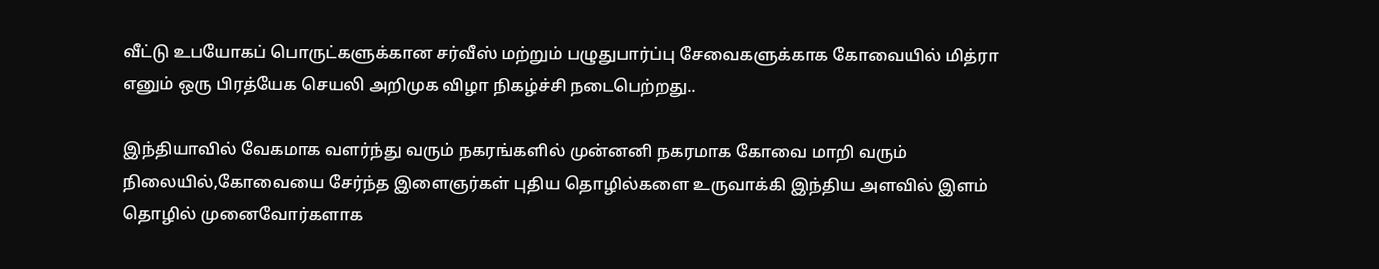வீட்டு உபயோகப் பொருட்களுக்கான சர்வீஸ் மற்றும் பழுதுபார்ப்பு சேவைகளுக்காக கோவையில் மித்ரா எனும் ஒரு பிரத்யேக செயலி அறிமுக விழா நிகழ்ச்சி நடைபெற்றது..

இந்தியாவில் வேகமாக வளர்ந்து வரும் நகரங்களில் முன்னனி நகரமாக கோவை மாறி வரும் நிலையில்,கோவையை சேர்ந்த இளைஞர்கள் புதிய தொழில்களை உருவாக்கி இந்திய அளவில் இளம் தொழில் முனைவோர்களாக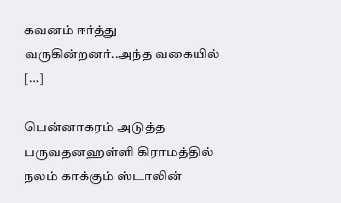கவனம் ஈர்த்து வருகின்றனர்..அந்த வகையில் […]

பென்னாகரம் அடுத்த பருவதனஹள்ளி கிராமத்தில் நலம் காக்கும் ஸ்டாலின்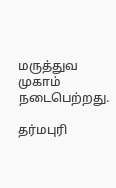மருத்துவ முகாம் நடைபெற்றது.

தர்மபுரி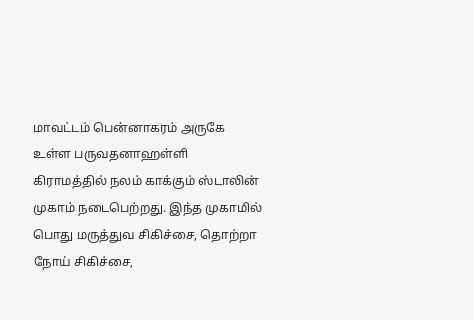மாவட்டம் பென்னாகரம் அருகே உள்ள பருவதனாஹள்ளி கிராமத்தில் நலம் காக்கும் ஸ்டாலின் முகாம் நடைபெற்றது. இந்த முகாமில் பொது மருத்துவ சிகிச்சை, தொற்றா நோய் சிகிச்சை,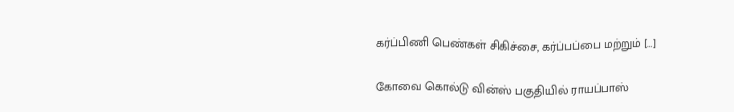கர்ப்பிணி பெண்கள் சிகிச்சை, கர்ப்பப்பை மற்றும் […]

கோவை கொல்டு வின்ஸ் பகுதியில் ராயப்பாஸ்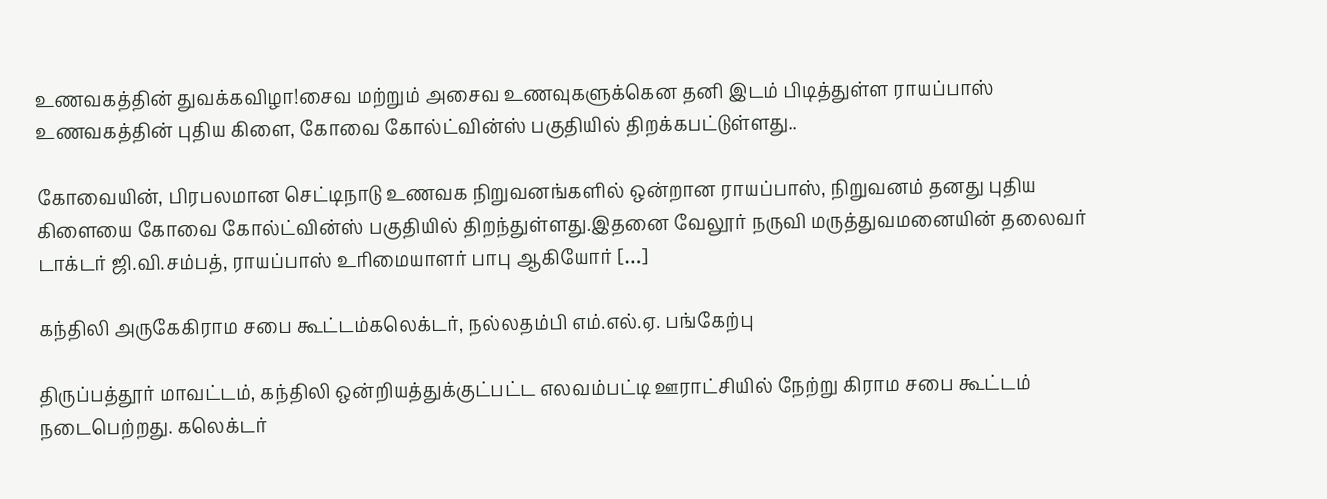உணவகத்தின் துவக்கவிழா!சைவ மற்றும் அசைவ உணவுகளுக்கென தனி இடம் பிடித்துள்ள ராயப்பாஸ் உணவகத்தின் புதிய கிளை, கோவை கோல்ட்வின்ஸ் பகுதியில் திறக்கபட்டுள்ளது..

கோவையின், பிரபலமான செட்டிநாடு உணவக நிறுவனங்களில் ஒன்றான ராயப்பாஸ், நிறுவனம் தனது புதிய கிளையை கோவை கோல்ட்வின்ஸ் பகுதியில் திறந்துள்ளது.இதனை வேலூர் நருவி மருத்துவமனையின் தலைவர் டாக்டர் ஜி.வி.சம்பத், ராயப்பாஸ் உரிமையாளர் பாபு ஆகியோர் […]

கந்திலி அருகேகிராம சபை கூட்டம்கலெக்டர், நல்லதம்பி எம்.எல்.ஏ. பங்கேற்பு

திருப்பத்தூர் மாவட்டம், கந்திலி ஒன்றியத்துக்குட்பட்ட எலவம்பட்டி ஊராட்சியில் நேற்று கிராம சபை கூட்டம் நடைபெற்றது. கலெக்டர்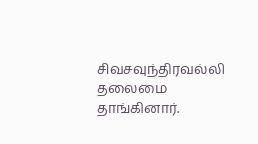சிவசவுந்திரவல்லி தலைமை தாங்கினார்.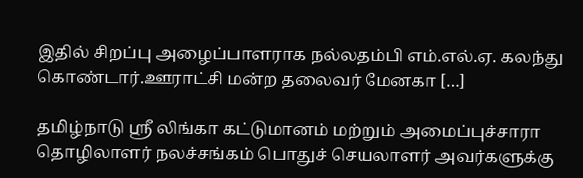இதில் சிறப்பு அழைப்பாளராக நல்லதம்பி எம்.எல்.ஏ. கலந்து கொண்டார்.ஊராட்சி மன்ற தலைவர் மேனகா […]

தமிழ்நாடு ஸ்ரீ லிங்கா கட்டுமானம் மற்றும் அமைப்புச்சாரா தொழிலாளர் நலச்சங்கம் பொதுச் செயலாளர் அவர்களுக்கு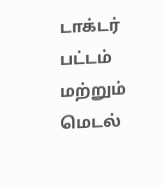டாக்டர் பட்டம் மற்றும் மெடல்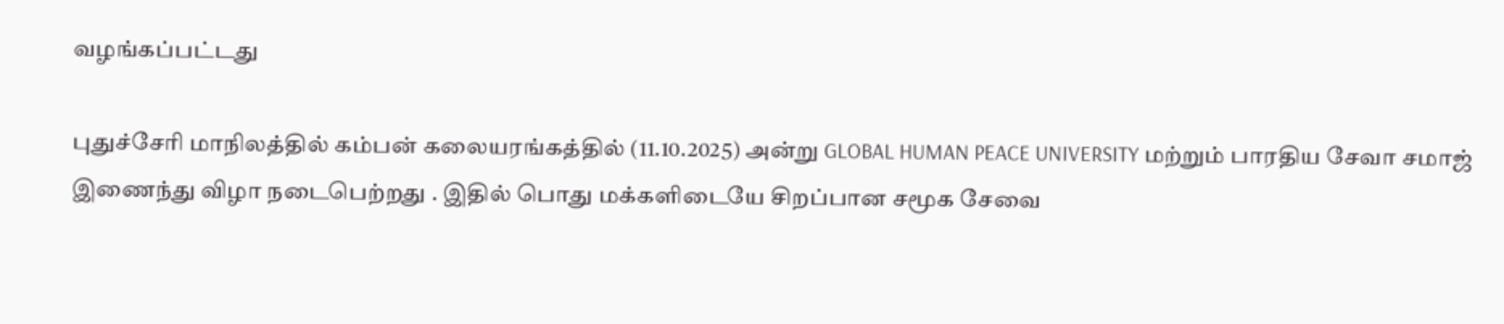வழங்கப்பட்டது

புதுச்சேரி மாநிலத்தில் கம்பன் கலையரங்கத்தில் (11.10.2025) அன்று GLOBAL HUMAN PEACE UNIVERSITY மற்றும் பாரதிய சேவா சமாஜ் இணைந்து விழா நடைபெற்றது . இதில் பொது மக்களிடையே சிறப்பான சமூக சேவை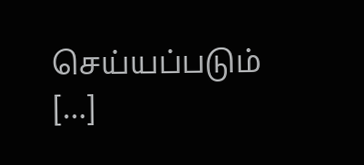செய்யப்படும் […]